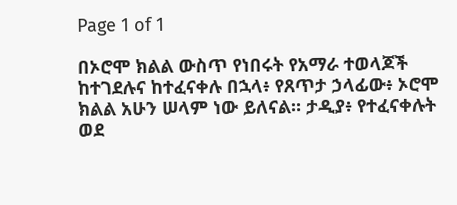Page 1 of 1

በኦሮሞ ክልል ውስጥ የነበሩት የአማራ ተወላጆች ከተገደሉና ከተፈናቀሉ በኋላ፥ የጸጥታ ኃላፊው፥ ኦሮሞ ክልል አሁን ሠላም ነው ይለናል። ታዲያ፥ የተፈናቀሉት ወደ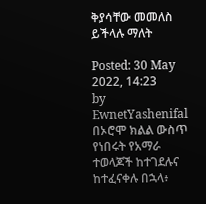ቅያሳቸው መመለስ ይችላሉ ማለት

Posted: 30 May 2022, 14:23
by EwnetYashenifal
በኦሮሞ ክልል ውስጥ የነበሩት የአማራ ተወላጆች ከተገደሉና ከተፈናቀሉ በኋላ፥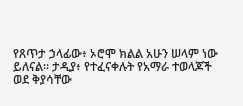የጸጥታ ኃላፊው፥ ኦሮሞ ክልል አሁን ሠላም ነው ይለናል። ታዲያ፥ የተፈናቀሉት የአማራ ተወላጆች ወደ ቅያሳቸው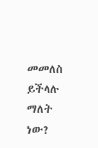መመለስ ይችላሉ ማለት ነው?